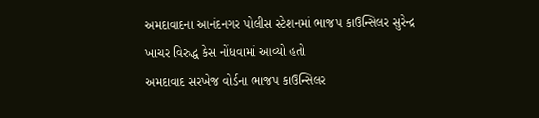અમદાવાદના આનંદનગર પોલીસ સ્ટેશનમાં ભાજપ કાઉન્સિલર સુરેન્દ્ર ખાચર વિરુદ્ધ કેસ નોંધવામાં આવ્યો હતો
અમદાવાદ સરખેજ વોર્ડના ભાજપ કાઉન્સિલર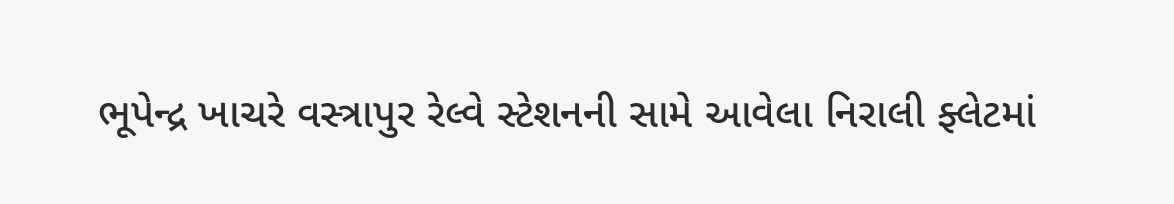ભૂપેન્દ્ર ખાચરે વસ્ત્રાપુર રેલ્વે સ્ટેશનની સામે આવેલા નિરાલી ફ્લેટમાં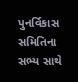પુનર્વિકાસ સમિતિના સભ્ય સાથે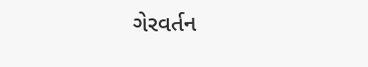ગેરવર્તન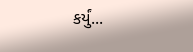કર્યું...